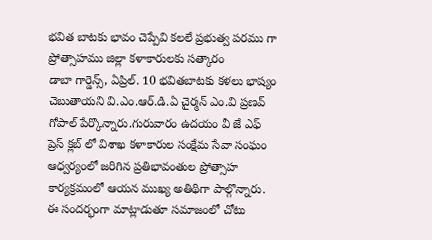భవిత బాటకు భావం చెప్పేవి కలలే ప్రభుత్వ పరము గా ప్రోత్సాహము జిల్లా కళాకారులకు సత్కారం
డాబా గార్డెన్స్, ఏప్రిల్. 10 భవితబాటకు కళలు భాష్యం చెబుతాయని వి.ఎం.ఆర్.డి.ఏ చైర్మన్ ఎం.వి ప్రణవ్ గోపాల్ పేర్కొన్నారు.గురువారం ఉదయం వీ జే ఎఫ్ ప్రెస్ క్లబ్ లో విశాఖ కళాకారుల సంక్షేమ సేవా సంఘం ఆధ్వర్యంలో జరిగిన ప్రతిభావంతుల ప్రోత్సాహ కార్యక్రమంలో ఆయన ముఖ్య అతిథిగా పాల్గొన్నారు. ఈ సందర్భంగా మాట్లాడుతూ సమాజంలో చోటు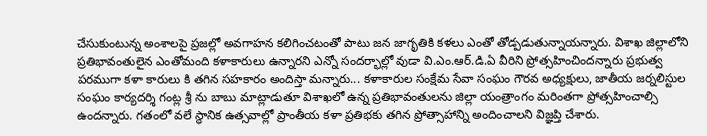చేసుకుంటున్న అంశాలపై ప్రజల్లో అవగాహన కలిగించటంతో పాటు జన జాగృతికి కళలు ఎంతో తోడ్పడుతున్నాయన్నారు. విశాఖ జిల్లాలోని ప్రతిభావంతులైన ఎంతోమంది కళాకారులు ఉన్నారని ఎన్నో సందర్భాల్లో వుడా వి.ఎం.ఆర్.డి.ఏ వీరిని ప్రోత్సహించిందన్నారు ప్రభుత్వ పరముగా కళా కారులు కి తగిన సహకారం అందిస్తా మన్నారు... కళాకారుల సంక్షేమ సేవా సంఘం గౌరవ అధ్యక్షులు, జాతీయ జర్నలిస్టుల సంఘం కార్యదర్శి గంట్ల శ్రీ ను బాబు మాట్లాడుతూ విశాఖలో ఉన్న ప్రతిభావంతులను జిల్లా యంత్రాంగం మరింతగా ప్రోత్సహించాల్సి ఉందన్నారు. గతంలో వలే స్థానిక ఉత్సవాల్లో ప్రాంతీయ కళా ప్రతిభకు తగిన ప్రోత్సాహాన్ని అందించాలని విజ్ఞప్తి చేశారు.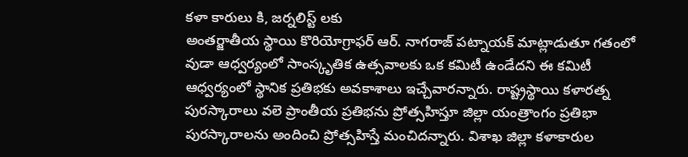కళా కారులు కి, జర్నలిస్ట్ లకు
అంతర్జాతీయ స్థాయి కొరియోగ్రాఫర్ ఆర్. నాగరాజ్ పట్నాయక్ మాట్లాడుతూ గతంలో వుడా ఆధ్వర్యంలో సాంస్కృతిక ఉత్సవాలకు ఒక కమిటీ ఉండేదని ఈ కమిటీ ఆధ్వర్యంలో స్థానిక ప్రతిభకు అవకాశాలు ఇచ్చేవారన్నారు. రాష్ట్రస్థాయి కళారత్న పురస్కారాలు వలె ప్రాంతీయ ప్రతిభను ప్రోత్సహిస్తూ జిల్లా యంత్రాంగం ప్రతిభా పురస్కారాలను అందించి ప్రోత్సహిస్తే మంచిదన్నారు. విశాఖ జిల్లా కళాకారుల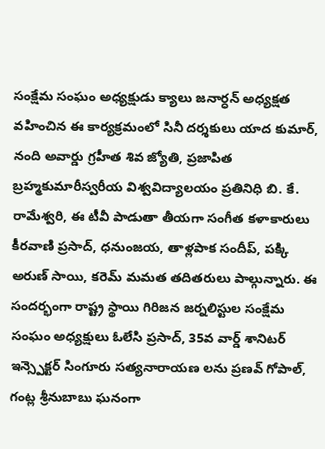సంక్షేమ సంఘం అధ్యక్షుడు క్యాలు జనార్ధన్ అధ్యక్షత వహించిన ఈ కార్యక్రమంలో సినీ దర్శకులు యాద కుమార్, నంది అవార్డు గ్రహీత శివ జ్యోతి, ప్రజాపిత బ్రహ్మకుమారీస్వరీయ విశ్వవిద్యాలయం ప్రతినిధి బి. కే. రామేశ్వరి, ఈ టీవీ పాడుతా తీయగా సంగీత కళాకారులు కీరవాణి ప్రసాద్, ధనుంజయ, తాళ్లపాక సందీప్, పక్కి అరుణ్ సాయి, కరెమ్ మమత తదితరులు పాల్గున్నారు. ఈ సందర్భంగా రాష్ట్ర స్థాయి గిరిజన జర్నలిస్టుల సంక్షేమ సంఘం అధ్యక్షులు ఓలేసి ప్రసాద్, 35వ వార్డ్ శానిటర్ ఇన్స్పెక్టర్ సింగూరు సత్యనారాయణ లను ప్రణవ్ గోపాల్, గంట్ల శ్రీనుబాబు ఘనంగా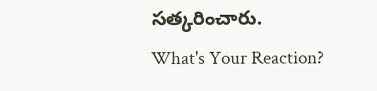సత్కరించారు.
What's Your Reaction?